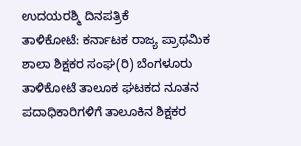ಉದಯರಶ್ಮಿ ದಿನಪತ್ರಿಕೆ
ತಾಳಿಕೋಟೆ: ಕರ್ನಾಟಕ ರಾಜ್ಯ ಪ್ರಾಥಮಿಕ ಶಾಲಾ ಶಿಕ್ಷಕರ ಸಂಘ(ರಿ) ಬೆಂಗಳೂರು ತಾಳಿಕೋಟೆ ತಾಲೂಕ ಘಟಕದ ನೂತನ ಪದಾಧಿಕಾರಿಗಳಿಗೆ ತಾಲೂಕಿನ ಶಿಕ್ಷಕರ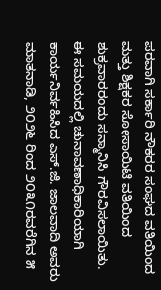ಪರವಾಗಿ ಸರ್ಕಾರಿ ನೌಕರರ ಸಂಘದ ವತಿಯಿಂದ ಮತ್ತು ಶಿಕ್ಷಕರ ಸೋಸಾಯಿಟಿ ವತಿಯಿಂದ ಶುಕ್ರವಾರರಂದು ಸನ್ಮಾನಿಸಿ ಗೌರವಿಸಲಾಯಿತು.
ಈ ಸಮಯದಲ್ಲಿ ಚುನಾವಣಾಧಿಕಾರಿಯಾಗಿ ಕಾರ್ಯನಿರ್ವಹಿಸಿದ ಎಸ್.ಜಿ. ಜಾಲವಾದಿ ಅವರು ಮಾತನಾಡಿ, ೨೦೨೬ ರಿಂದ ೨೦೩೧ರವರೆಗಿನ ೫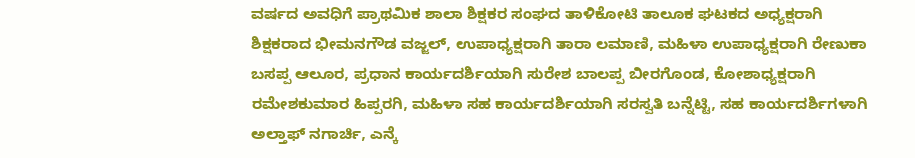ವರ್ಷದ ಅವಧಿಗೆ ಪ್ರಾಥಮಿಕ ಶಾಲಾ ಶಿಕ್ಷಕರ ಸಂಘದ ತಾಳಿಕೋಟಿ ತಾಲೂಕ ಘಟಕದ ಅಧ್ಯಕ್ಷರಾಗಿ ಶಿಕ್ಷಕರಾದ ಭೀಮನಗೌಡ ವಜ್ಜಲ್, ಉಪಾಧ್ಯಕ್ಷರಾಗಿ ತಾರಾ ಲಮಾಣಿ, ಮಹಿಳಾ ಉಪಾಧ್ಯಕ್ಷರಾಗಿ ರೇಣುಕಾ ಬಸಪ್ಪ ಆಲೂರ, ಪ್ರಧಾನ ಕಾರ್ಯದರ್ಶಿಯಾಗಿ ಸುರೇಶ ಬಾಲಪ್ಪ ಬೀರಗೊಂಡ, ಕೋಶಾಧ್ಯಕ್ಷರಾಗಿ ರಮೇಶಕುಮಾರ ಹಿಪ್ಪರಗಿ, ಮಹಿಳಾ ಸಹ ಕಾರ್ಯದರ್ಶಿಯಾಗಿ ಸರಸ್ವತಿ ಬನ್ನೆಟ್ಟಿ, ಸಹ ಕಾರ್ಯದರ್ಶಿಗಳಾಗಿ ಅಲ್ತಾಫ್ ನಗಾರ್ಚಿ, ಎನ್ಕೆ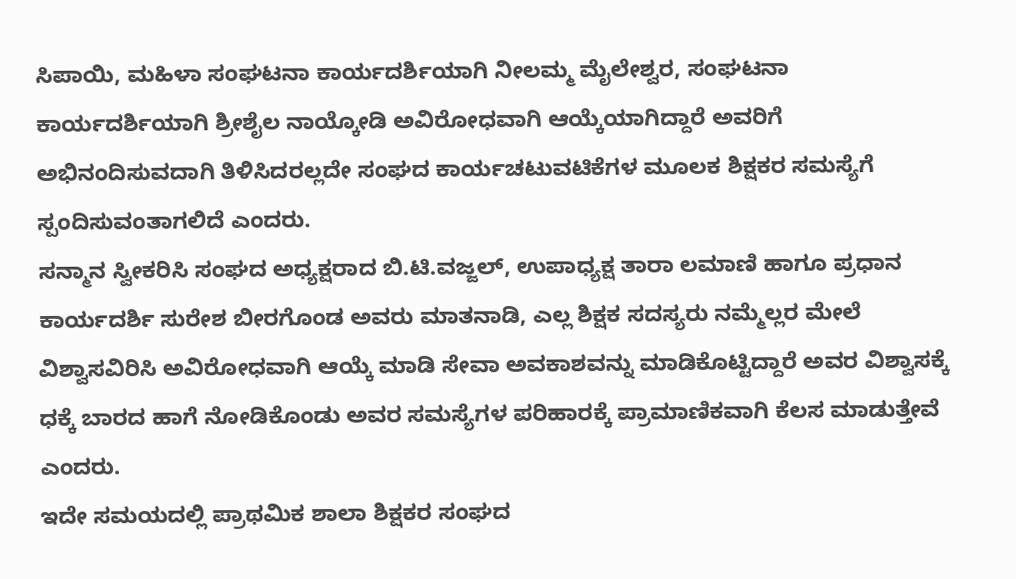ಸಿಪಾಯಿ, ಮಹಿಳಾ ಸಂಘಟನಾ ಕಾರ್ಯದರ್ಶಿಯಾಗಿ ನೀಲಮ್ಮ ಮೈಲೇಶ್ವರ, ಸಂಘಟನಾ ಕಾರ್ಯದರ್ಶಿಯಾಗಿ ಶ್ರೀಶೈಲ ನಾಯ್ಕೋಡಿ ಅವಿರೋಧವಾಗಿ ಆಯ್ಕೆಯಾಗಿದ್ದಾರೆ ಅವರಿಗೆ ಅಭಿನಂದಿಸುವದಾಗಿ ತಿಳಿಸಿದರಲ್ಲದೇ ಸಂಘದ ಕಾರ್ಯಚಟುವಟಿಕೆಗಳ ಮೂಲಕ ಶಿಕ್ಷಕರ ಸಮಸ್ಯೆಗೆ ಸ್ಪಂದಿಸುವಂತಾಗಲಿದೆ ಎಂದರು.
ಸನ್ಮಾನ ಸ್ವೀಕರಿಸಿ ಸಂಘದ ಅಧ್ಯಕ್ಷರಾದ ಬಿ.ಟಿ.ವಜ್ಜಲ್, ಉಪಾಧ್ಯಕ್ಷ ತಾರಾ ಲಮಾಣಿ ಹಾಗೂ ಪ್ರಧಾನ ಕಾರ್ಯದರ್ಶಿ ಸುರೇಶ ಬೀರಗೊಂಡ ಅವರು ಮಾತನಾಡಿ, ಎಲ್ಲ ಶಿಕ್ಷಕ ಸದಸ್ಯರು ನಮ್ಮೆಲ್ಲರ ಮೇಲೆ ವಿಶ್ವಾಸವಿರಿಸಿ ಅವಿರೋಧವಾಗಿ ಆಯ್ಕೆ ಮಾಡಿ ಸೇವಾ ಅವಕಾಶವನ್ನು ಮಾಡಿಕೊಟ್ಟಿದ್ದಾರೆ ಅವರ ವಿಶ್ವಾಸಕ್ಕೆ ಧಕ್ಕೆ ಬಾರದ ಹಾಗೆ ನೋಡಿಕೊಂಡು ಅವರ ಸಮಸ್ಯೆಗಳ ಪರಿಹಾರಕ್ಕೆ ಪ್ರಾಮಾಣಿಕವಾಗಿ ಕೆಲಸ ಮಾಡುತ್ತೇವೆ ಎಂದರು.
ಇದೇ ಸಮಯದಲ್ಲಿ ಪ್ರಾಥಮಿಕ ಶಾಲಾ ಶಿಕ್ಷಕರ ಸಂಘದ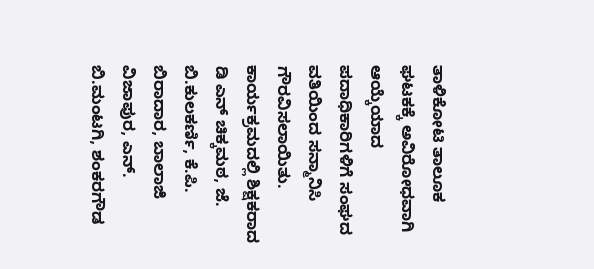ತಾಳಿಕೋಟಿ ತಾಲೂಕ ಘಟಕಕ್ಕೆ ಅವಿರೋಧವಾಗಿ ಆಯ್ಕೆಯಾದ ಪದಾಧಿಕಾರಿಗಳಿಗೆ ಸಂಘದ ವತಿಯಿಂದ ಸನ್ಮಾನಿಸಿ ಗೌರವಿಸಲಾಯಿತು.
ಕಾರ್ಯಕ್ರಮದಲ್ಲಿ ಶಿಕ್ಷಕರಾದ ಡಿ ಎನ್ ಚಿಕ್ಕಮಠ, ಜೆ. ಬಿ.ಕುಲಕರ್ಣಿ, ಕೆ.ಪಿ. ಬಿರಾದಾರ, ಬಾಲಾಜಿ ವಿಜಾಪುರ, ಎನ್. ಬಿ.ಮಂಟಗಿ, ಶಂಕರಗೌಡ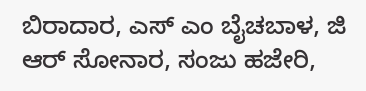ಬಿರಾದಾರ, ಎಸ್ ಎಂ ಬೈಚಬಾಳ, ಜಿ ಆರ್ ಸೋನಾರ, ಸಂಜು ಹಜೇರಿ,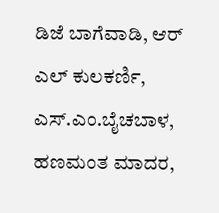ಡಿಜೆ ಬಾಗೆವಾಡಿ, ಆರ್ ಎಲ್ ಕುಲಕರ್ಣಿ, ಎಸ್.ಎಂ.ಬೈಚಬಾಳ, ಹಣಮಂತ ಮಾದರ,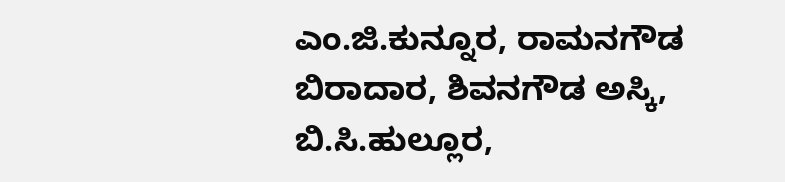ಎಂ.ಜಿ.ಕುನ್ನೂರ, ರಾಮನಗೌಡ ಬಿರಾದಾರ, ಶಿವನಗೌಡ ಅಸ್ಕಿ, ಬಿ.ಸಿ.ಹುಲ್ಲೂರ,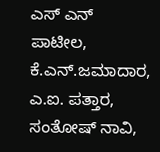ಎಸ್ ಎನ್ ಪಾಟೀಲ, ಕೆ.ಎನ್.ಜಮಾದಾರ, ಎ.ಐ. ಪತ್ತಾರ, ಸಂತೋಷ್ ನಾವಿ,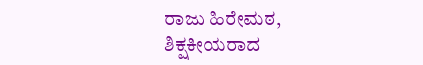ರಾಜು ಹಿರೇಮಠ, ಶಿಕ್ಷಕೀಯರಾದ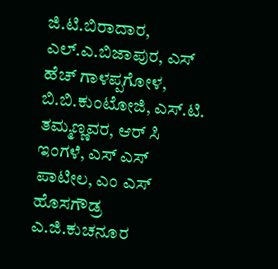ಜಿ.ಟಿ.ಬಿರಾದಾರ, ಎಲ್.ಎ.ಬಿಜಾಪುರ, ಎಸ್ ಹೆಚ್ ಗಾಳಪ್ಪಗೋಳ, ಬಿ.ಬಿ.ಕುಂಟೋಜಿ, ಎಸ್.ಟಿ. ತಮ್ಮಣ್ಣವರ, ಆರ್ ಸಿ ಇಂಗಳೆ, ಎಸ್ ಎಸ್ ಪಾಟೀಲ, ಎಂ ಎಸ್ ಹೊಸಗೌಡ್ರ ಎ.ಜಿ.ಕುಚನೂರ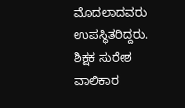ಮೊದಲಾದವರು ಉಪಸ್ಥಿತರಿದ್ದರು.
ಶಿಕ್ಷಕ ಸುರೇಶ ವಾಲಿಕಾರ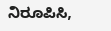ನಿರೂಪಿಸಿ,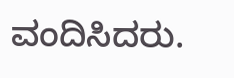ವಂದಿಸಿದರು.